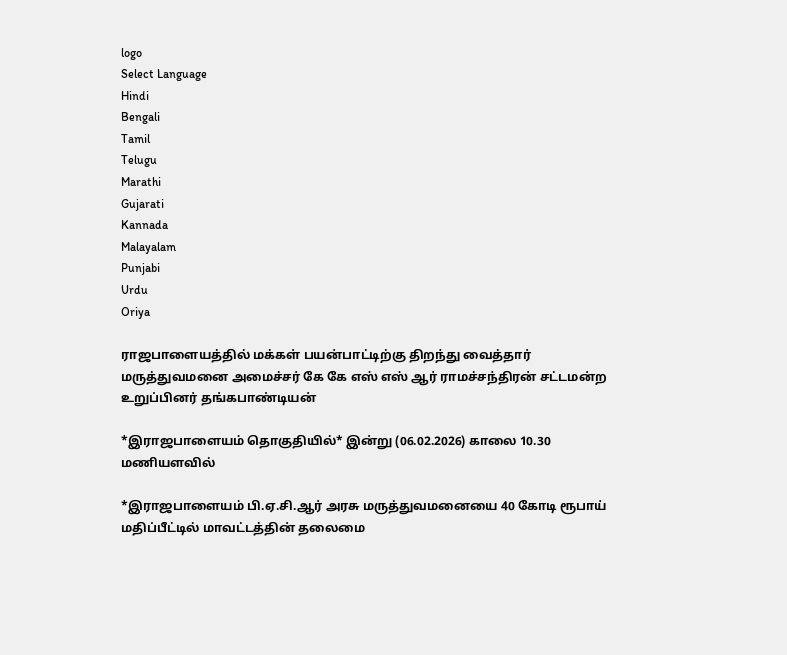logo
Select Language
Hindi
Bengali
Tamil
Telugu
Marathi
Gujarati
Kannada
Malayalam
Punjabi
Urdu
Oriya

ராஜபாளையத்தில் மக்கள் பயன்பாட்டிற்கு திறந்து வைத்தார் மருத்துவமனை அமைச்சர் கே கே எஸ் எஸ் ஆர் ராமச்சந்திரன் சட்டமன்ற உறுப்பினர் தங்கபாண்டியன்

*இராஜபாளையம் தொகுதியில்* இன்று (06.02.2026) காலை 10.30 மணியளவில்

*இராஜபாளையம் பி.ஏ.சி.ஆர் அரசு மருத்துவமனையை 40 கோடி ரூபாய் மதிப்பீட்டில் மாவட்டத்தின் தலைமை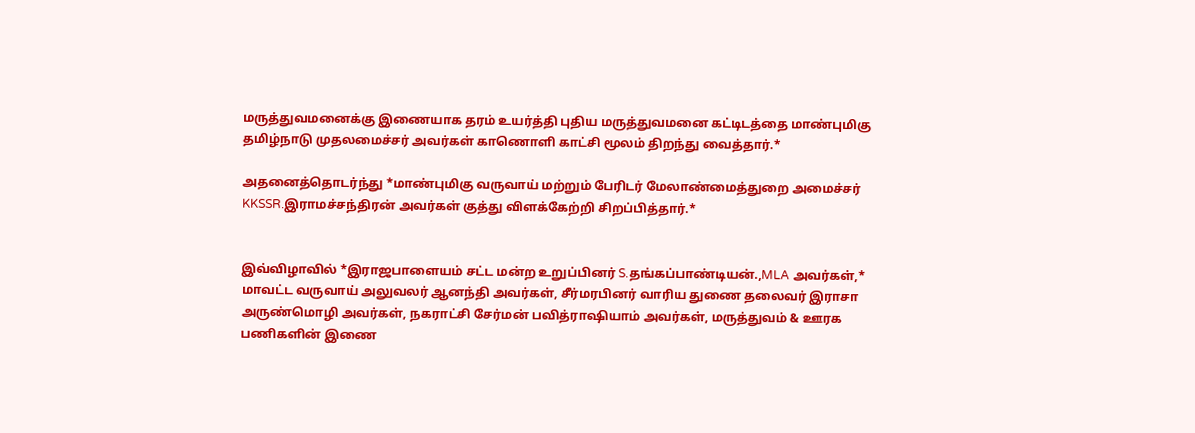மருத்துவமனைக்கு இணையாக தரம் உயர்த்தி புதிய மருத்துவமனை கட்டிடத்தை மாண்புமிகு தமிழ்நாடு முதலமைச்சர் அவர்கள் காணொளி காட்சி மூலம் திறந்து வைத்தார்.*

அதனைத்தொடர்ந்து *மாண்புமிகு வருவாய் மற்றும் பேரிடர் மேலாண்மைத்துறை அமைச்சர் KKSSR.இராமச்சந்திரன் அவர்கள் குத்து விளக்கேற்றி சிறப்பித்தார்.*


இவ்விழாவில் *இராஜபாளையம் சட்ட மன்ற உறுப்பினர் S.தங்கப்பாண்டியன்.,MLA அவர்கள்,* மாவட்ட வருவாய் அலுவலர் ஆனந்தி அவர்கள், சீர்மரபினர் வாரிய துணை தலைவர் இராசா அருண்மொழி அவர்கள், நகராட்சி சேர்மன் பவித்ராஷியாம் அவர்கள், மருத்துவம் & ஊரக பணிகளின் இணை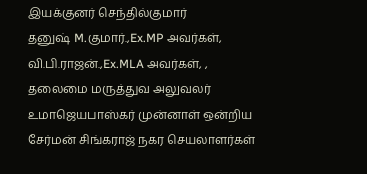இயக்குனர் செந்தில்குமார்
தனுஷ் M.குமார்.,Ex.MP அவர்கள், வி.பி.ராஜன்.,Ex.MLA அவர்கள், , தலைமை மருத்துவ அலுவலர் உமாஜெயபாஸ்கர் முன்னாள் ஒன்றிய சேர்மன் சிங்கராஜ் நகர செயலாளர்கள்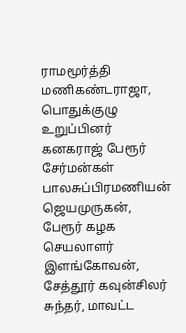ராமமூர்த்தி மணிகண்டராஜா, பொதுக்குழு உறுப்பினர் கனகராஜ் பேரூர் சேர்மன்கள் பாலசுப்பிரமணியன் ஜெயமுருகன், பேரூர் கழக செயலாளர் இளங்கோவன், சேத்தூர் கவுன்சிலர் சுந்தர், மாவட்ட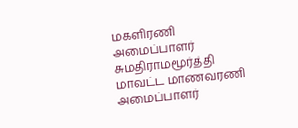மகளிரணி அமைப்பாளர் சுமதிராமமூர்த்தி மாவட்ட மாணவரணி அமைப்பாளர்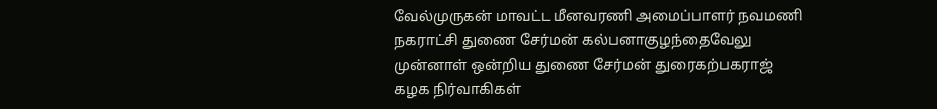வேல்முருகன் மாவட்ட மீனவரணி அமைப்பாளர் நவமணி நகராட்சி துணை சேர்மன் கல்பனாகுழந்தைவேலு முன்னாள் ஒன்றிய துணை சேர்மன் துரைகற்பகராஜ் கழக நிர்வாகிகள்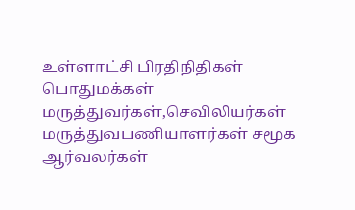உள்ளாட்சி பிரதிநிதிகள் பொதுமக்கள் மருத்துவர்கள்,செவிலியர்கள் மருத்துவபணியாளர்கள் சமூக ஆர்வலர்கள்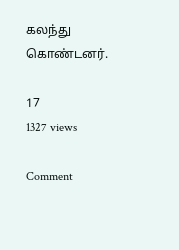கலந்து கொண்டனர்.

17
1327 views

Comment